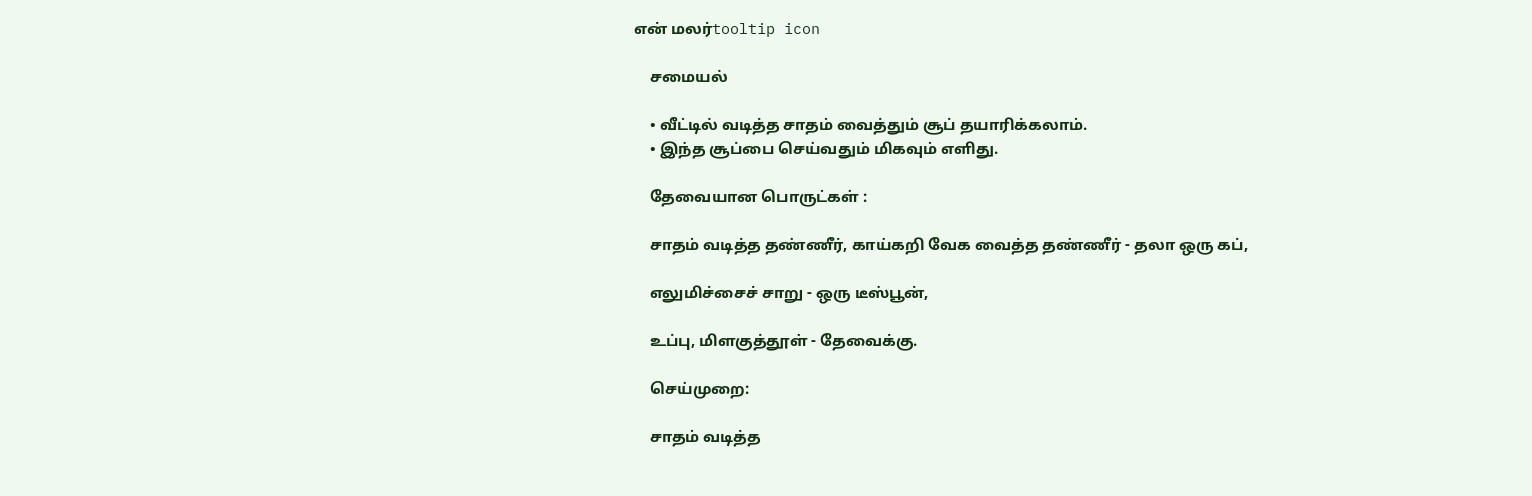என் மலர்tooltip icon

    சமையல்

    • வீட்டில் வடித்த சாதம் வைத்தும் சூப் தயாரிக்கலாம்.
    • இந்த சூப்பை செய்வதும் மிகவும் எளிது.

    தேவையான பொருட்கள் :

    சாதம் வடித்த தண்ணீர், காய்கறி வேக வைத்த தண்ணீர் - தலா ஒரு கப்,

    எலுமிச்சைச் சாறு - ஒரு டீஸ்பூன்,

    உப்பு, மிளகுத்தூள் - தேவைக்கு.

    செய்முறை:

    சாதம் வடித்த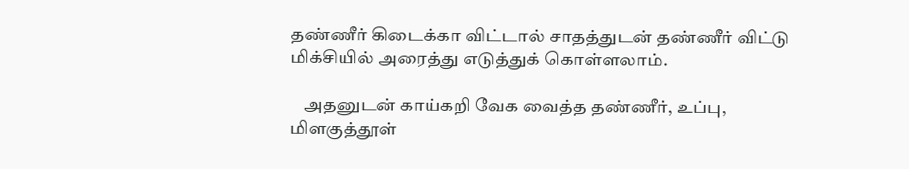தண்ணீர் கிடைக்கா விட்டால் சாதத்துடன் தண்ணீர் விட்டு மிக்சியில் அரைத்து எடுத்துக் கொள்ளலாம்.

    அதனுடன் காய்கறி வேக வைத்த தண்ணீர், உப்பு, மிளகுத்தூள்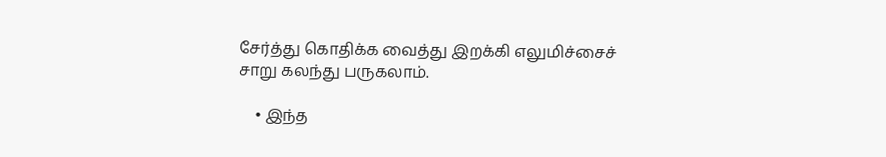சேர்த்து கொதிக்க வைத்து இறக்கி எலுமிச்சைச் சாறு கலந்து பருகலாம்.

    • இந்த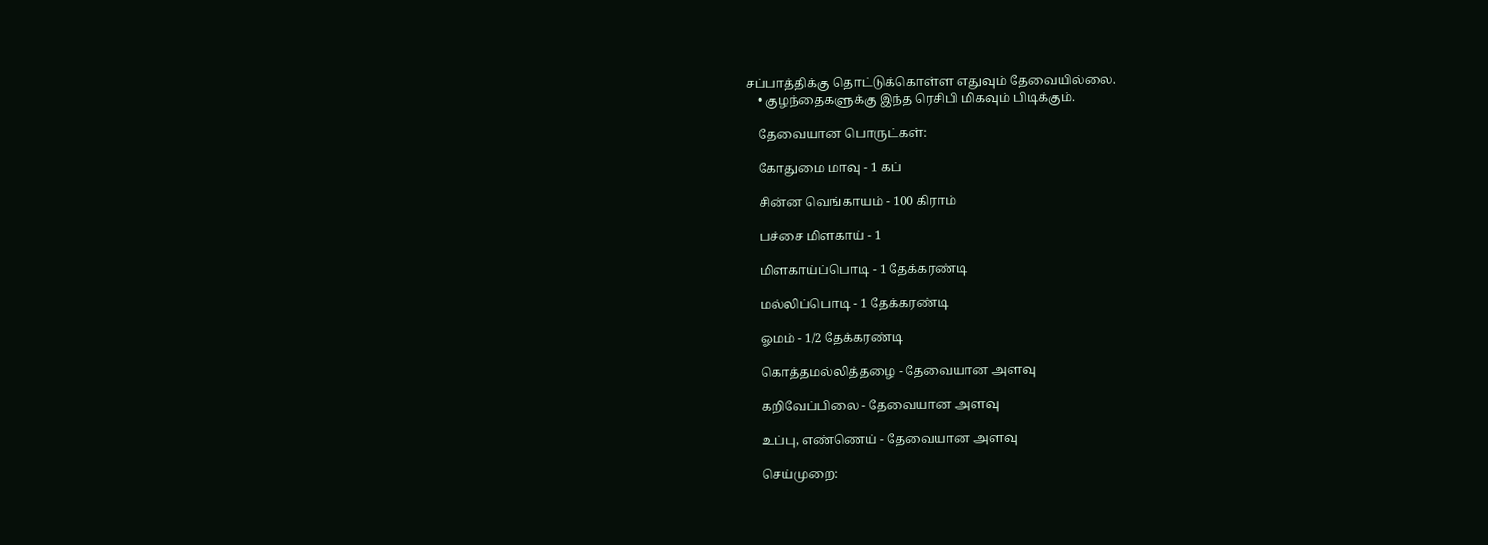சப்பாத்திக்கு தொட்டுக்கொள்ள எதுவும் தேவையில்லை.
    • குழந்தைகளுக்கு இந்த ரெசிபி மிகவும் பிடிக்கும்.

    தேவையான பொருட்கள்:

    கோதுமை மாவு - 1 கப்

    சின்ன வெங்காயம் - 100 கிராம்

    பச்சை மிளகாய் - 1

    மிளகாய்ப்பொடி - 1 தேக்கரண்டி

    மல்லிப்பொடி - 1 தேக்கரண்டி

    ஓமம் - 1/2 தேக்கரண்டி

    கொத்தமல்லித்தழை - தேவையான அளவு

    கறிவேப்பிலை - தேவையான அளவு

    உப்பு, எண்ணெய் - தேவையான அளவு

    செய்முறை: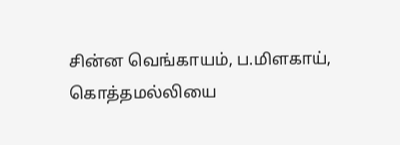சின்ன வெங்காயம், ப.மிளகாய், கொத்தமல்லியை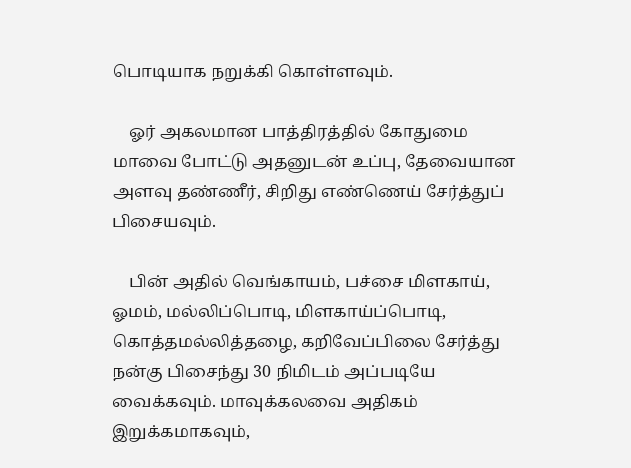பொடியாக நறுக்கி கொள்ளவும்.

    ஓர் அகலமான பாத்திரத்தில் கோதுமை மாவை போட்டு அதனுடன் உப்பு, தேவையான அளவு தண்ணீர், சிறிது எண்ணெய் சேர்த்துப் பிசையவும்.

    பின் அதில் வெங்காயம், பச்சை மிளகாய், ஓமம், மல்லிப்பொடி, மிளகாய்ப்பொடி, கொத்தமல்லித்தழை, கறிவேப்பிலை சேர்த்து நன்கு பிசைந்து 30 நிமிடம் அப்படியே வைக்கவும். மாவுக்கலவை அதிகம் இறுக்கமாகவும்,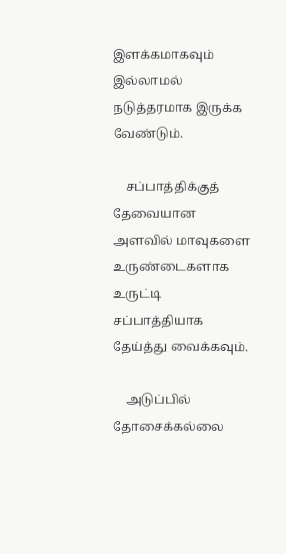இளக்கமாகவும் இல்லாமல் நடுத்தரமாக இருக்க வேண்டும்.

    சப்பாத்திக்குத் தேவையான அளவில் மாவுகளை உருண்டைகளாக உருட்டி சப்பாத்தியாக தேய்த்து வைக்கவும்.

    அடுப்பில் தோசைக்கல்லை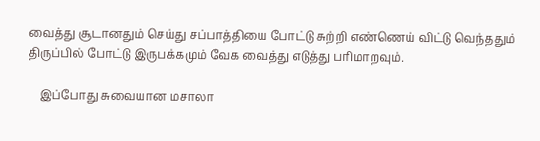வைத்து சூடானதும் செய்து சப்பாத்தியை போட்டு சுற்றி எண்ணெய் விட்டு வெந்ததும் திருப்பில் போட்டு இருபக்கமும் வேக வைத்து எடுத்து பரிமாறவும்.

    இப்போது சுவையான மசாலா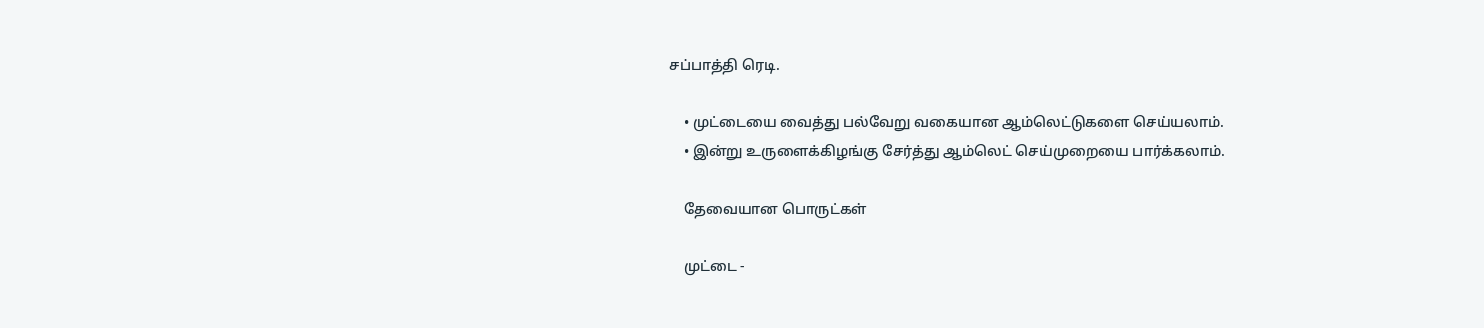சப்பாத்தி ரெடி.

    • முட்டையை வைத்து பல்வேறு வகையான ஆம்லெட்டுகளை செய்யலாம்.
    • இன்று உருளைக்கிழங்கு சேர்த்து ஆம்லெட் செய்முறையை பார்க்கலாம்.

    தேவையான பொருட்கள்

    முட்டை -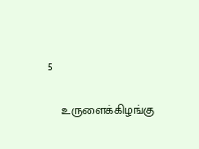5

    உருளைக்கிழங்கு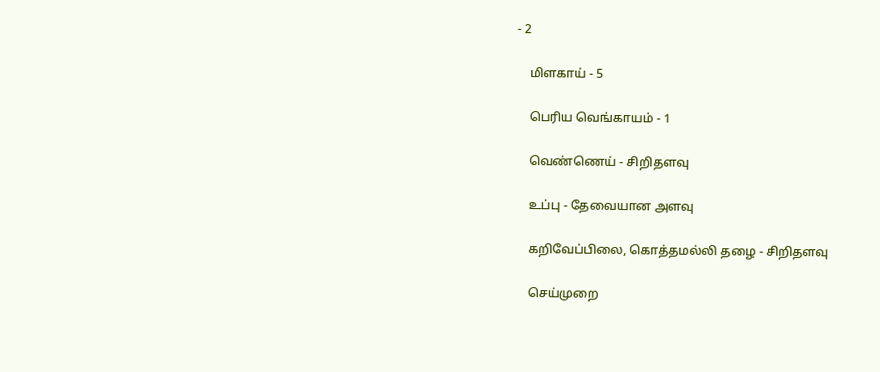- 2

    மிளகாய் - 5

    பெரிய வெங்காயம் - 1

    வெண்ணெய் - சிறிதளவு

    உப்பு - தேவையான அளவு

    கறிவேப்பிலை, கொத்தமல்லி தழை - சிறிதளவு

    செய்முறை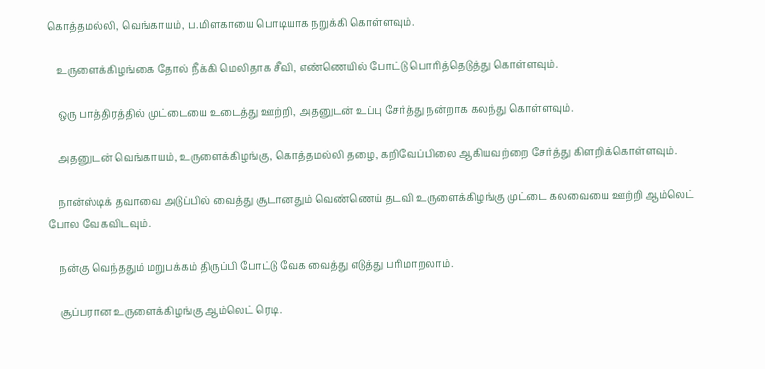கொத்தமல்லி, வெங்காயம், ப.மிளகாயை பொடியாக நறுக்கி கொள்ளவும்.

    உருளைக்கிழங்கை தோல் நீக்கி மெலிதாக சீவி, எண்ணெயில் போட்டு பொரித்தெடுத்து கொள்ளவும்.

    ஒரு பாத்திரத்தில் முட்டையை உடைத்து ஊற்றி, அதனுடன் உப்பு சேர்த்து நன்றாக கலந்து கொள்ளவும்.

    அதனுடன் வெங்காயம், உருளைக்கிழங்கு, கொத்தமல்லி தழை, கறிவேப்பிலை ஆகியவற்றை சேர்த்து கிளறிக்கொள்ளவும்.

    நான்ஸ்டிக் தவாவை அடுப்பில் வைத்து சூடானதும் வெண்ணெய் தடவி உருளைக்கிழங்கு முட்டை கலவையை ஊற்றி ஆம்லெட் போல வேகவிடவும்.

    நன்கு வெந்ததும் மறுபக்கம் திருப்பி போட்டு வேக வைத்து எடுத்து பரிமாறலாம்.

    சூப்பரான உருளைக்கிழங்கு ஆம்லெட் ரெடி.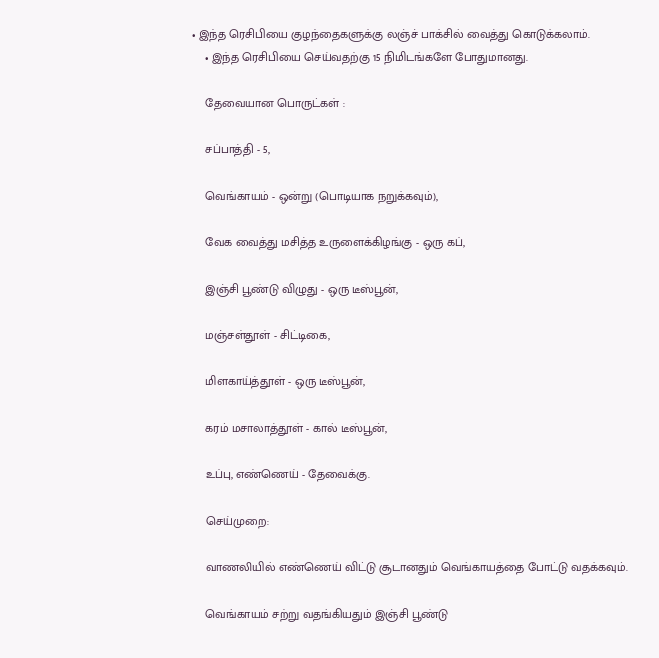• இந்த ரெசிபியை குழந்தைகளுக்கு லஞ்ச் பாக்சில் வைத்து கொடுக்கலாம்.
    • இந்த ரெசிபியை செய்வதற்கு 15 நிமிடங்களே போதுமானது.

    தேவையான பொருட்கள் :

    சப்பாத்தி - 5,

    வெங்காயம் - ஒன்று (பொடியாக நறுக்கவும்),

    வேக வைத்து மசித்த உருளைக்கிழங்கு - ஒரு கப்,

    இஞ்சி பூண்டு விழுது - ஒரு டீஸ்பூன்,

    மஞ்சள்தூள் - சிட்டிகை,

    மிளகாய்த்தூள் - ஒரு டீஸ்பூன்,

    கரம் மசாலாத்தூள் - கால் டீஸ்பூன்,

    உப்பு, எண்ணெய் - தேவைக்கு.

    செய்முறை:

    வாணலியில் எண்ணெய் விட்டு சூடானதும் வெங்காயத்தை போட்டு வதக்கவும்.

    வெங்காயம் சற்று வதங்கியதும் இஞ்சி பூண்டு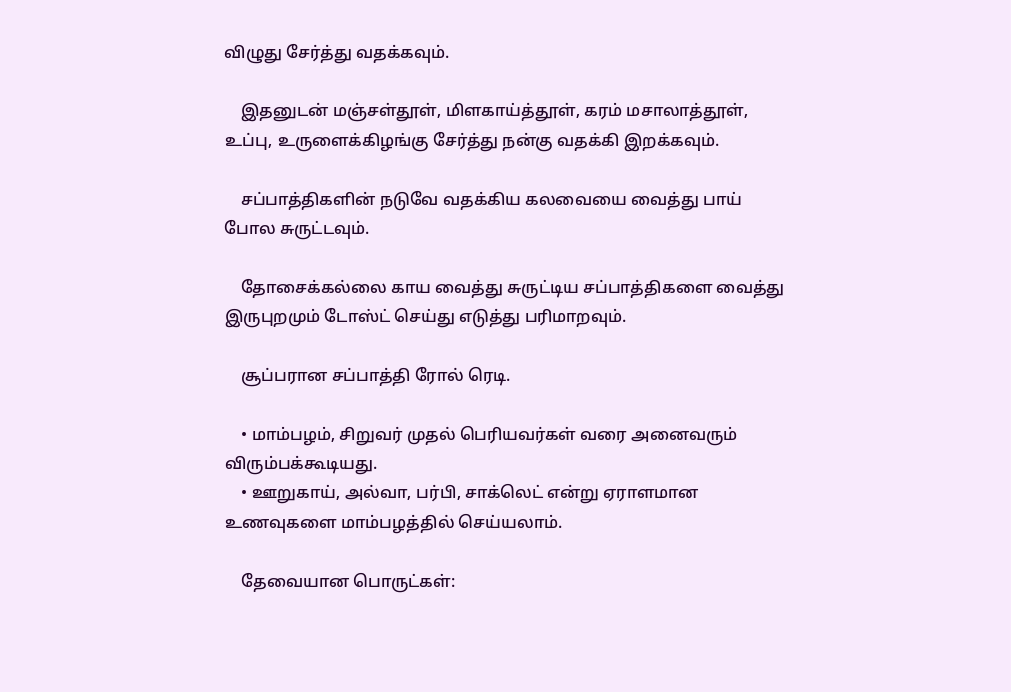விழுது சேர்த்து வதக்கவும்.

    இதனுடன் மஞ்சள்தூள், மிளகாய்த்தூள், கரம் மசாலாத்தூள், உப்பு, உருளைக்கிழங்கு சேர்த்து நன்கு வதக்கி இறக்கவும்.

    சப்பாத்திகளின் நடுவே வதக்கிய கலவையை வைத்து பாய் போல சுருட்டவும்.

    தோசைக்கல்லை காய வைத்து சுருட்டிய சப்பாத்திகளை வைத்து இருபுறமும் டோஸ்ட் செய்து எடுத்து பரிமாறவும்.

    சூப்பரான சப்பாத்தி ரோல் ரெடி.

    • மாம்பழம், சிறுவர் முதல் பெரியவர்கள் வரை அனைவரும் விரும்பக்கூடியது.
    • ஊறுகாய், அல்வா, பர்பி, சாக்லெட் என்று ஏராளமான உணவுகளை மாம்பழத்தில் செய்யலாம்.

    தேவையான பொருட்கள்: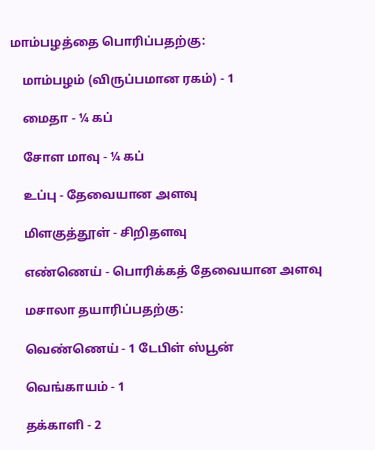மாம்பழத்தை பொரிப்பதற்கு:

    மாம்பழம் (விருப்பமான ரகம்) - 1

    மைதா - ¼ கப்

    சோள மாவு - ¼ கப்

    உப்பு - தேவையான அளவு

    மிளகுத்தூள் - சிறிதளவு

    எண்ணெய் - பொரிக்கத் தேவையான அளவு

    மசாலா தயாரிப்பதற்கு:

    வெண்ணெய் - 1 டேபிள் ஸ்பூன்

    வெங்காயம் - 1

    தக்காளி - 2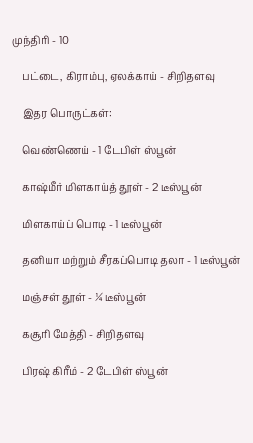முந்திரி - 10

    பட்டை, கிராம்பு, ஏலக்காய் - சிறிதளவு

    இதர பொருட்கள்:

    வெண்ணெய் - 1 டேபிள் ஸ்பூன்

    காஷ்மீர் மிளகாய்த் தூள் - 2 டீஸ்பூன்

    மிளகாய்ப் பொடி - 1 டீஸ்பூன்

    தனியா மற்றும் சீரகப்பொடி தலா - 1 டீஸ்பூன்

    மஞ்சள் தூள் - ¼ டீஸ்பூன்

    கசூரி மேத்தி - சிறிதளவு

    பிரஷ் கிரீம் - 2 டேபிள் ஸ்பூன்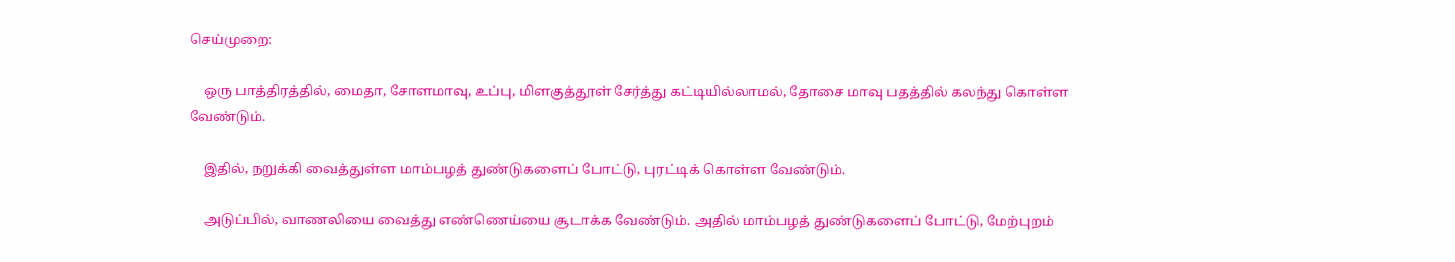செய்முறை:

    ஒரு பாத்திரத்தில், மைதா, சோளமாவு, உப்பு, மிளகுத்தூள் சேர்த்து கட்டியில்லாமல், தோசை மாவு பதத்தில் கலந்து கொள்ள வேண்டும்.

    இதில், நறுக்கி வைத்துள்ள மாம்பழத் துண்டுகளைப் போட்டு, புரட்டிக் கொள்ள வேண்டும்.

    அடுப்பில், வாணலியை வைத்து எண்ணெய்யை சூடாக்க வேண்டும். அதில் மாம்பழத் துண்டுகளைப் போட்டு, மேற்புறம்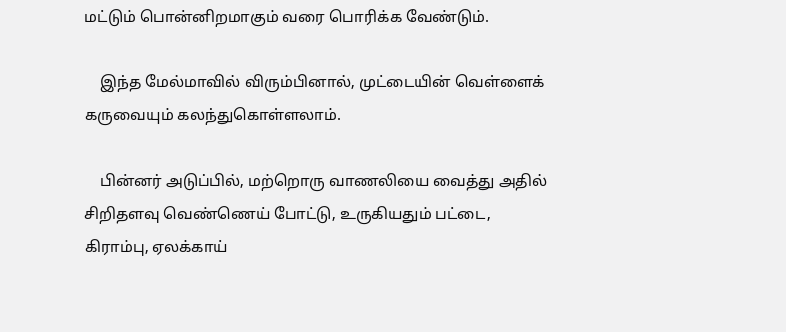மட்டும் பொன்னிறமாகும் வரை பொரிக்க வேண்டும்.

    இந்த மேல்மாவில் விரும்பினால், முட்டையின் வெள்ளைக் கருவையும் கலந்துகொள்ளலாம்.

    பின்னர் அடுப்பில், மற்றொரு வாணலியை வைத்து அதில் சிறிதளவு வெண்ணெய் போட்டு, உருகியதும் பட்டை, கிராம்பு, ஏலக்காய்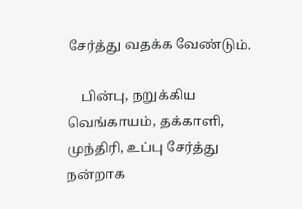சேர்த்து வதக்க வேண்டும்.

    பின்பு, நறுக்கிய வெங்காயம், தக்காளி, முந்திரி, உப்பு சேர்த்து நன்றாக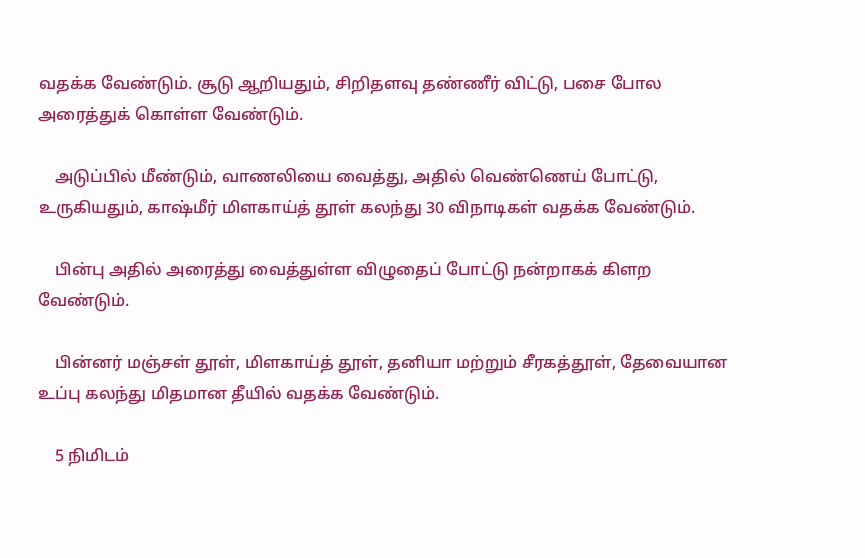வதக்க வேண்டும். சூடு ஆறியதும், சிறிதளவு தண்ணீர் விட்டு, பசை போல அரைத்துக் கொள்ள வேண்டும்.

    அடுப்பில் மீண்டும், வாணலியை வைத்து, அதில் வெண்ணெய் போட்டு, உருகியதும், காஷ்மீர் மிளகாய்த் தூள் கலந்து 30 விநாடிகள் வதக்க வேண்டும்.

    பின்பு அதில் அரைத்து வைத்துள்ள விழுதைப் போட்டு நன்றாகக் கிளற வேண்டும்.

    பின்னர் மஞ்சள் தூள், மிளகாய்த் தூள், தனியா மற்றும் சீரகத்தூள், தேவையான உப்பு கலந்து மிதமான தீயில் வதக்க வேண்டும்.

    5 நிமிடம்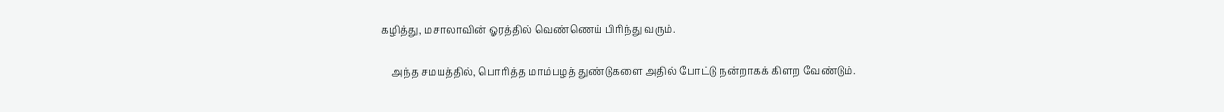கழித்து, மசாலாவின் ஓரத்தில் வெண்ணெய் பிரிந்து வரும்.

    அந்த சமயத்தில், பொரித்த மாம்பழத் துண்டுகளை அதில் போட்டு நன்றாகக் கிளற வேண்டும்.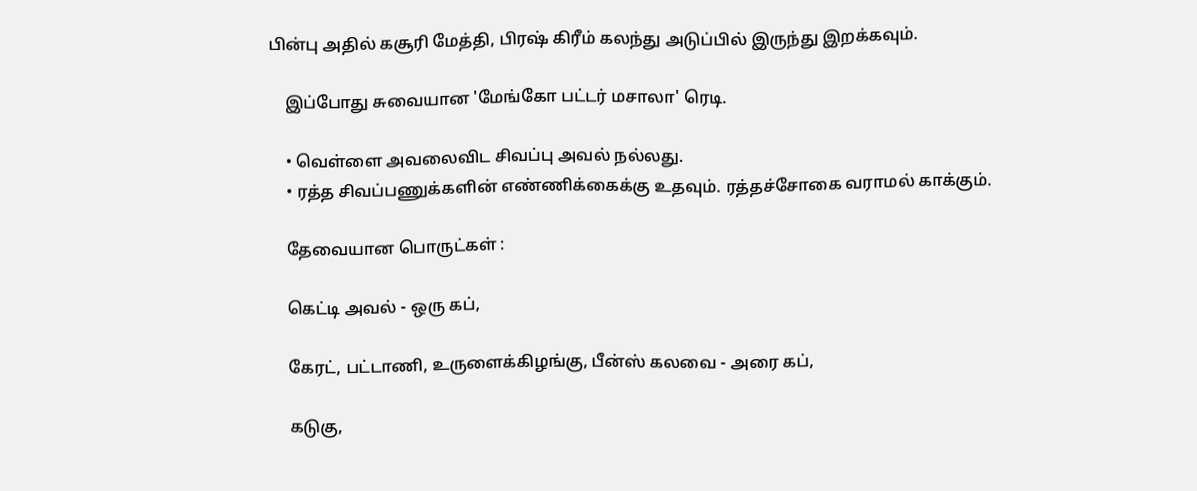பின்பு அதில் கசூரி மேத்தி, பிரஷ் கிரீம் கலந்து அடுப்பில் இருந்து இறக்கவும்.

    இப்போது சுவையான 'மேங்கோ பட்டர் மசாலா' ரெடி.

    • வெள்ளை அவலைவிட சிவப்பு அவல் நல்லது.
    • ரத்த சிவப்பணுக்களின் எண்ணிக்கைக்கு உதவும். ரத்தச்சோகை வராமல் காக்கும்.

    தேவையான பொருட்கள் :

    கெட்டி அவல் - ஒரு கப்,

    கேரட், பட்டாணி, உருளைக்கிழங்கு, பீன்ஸ் கலவை - அரை கப்,

    கடுகு,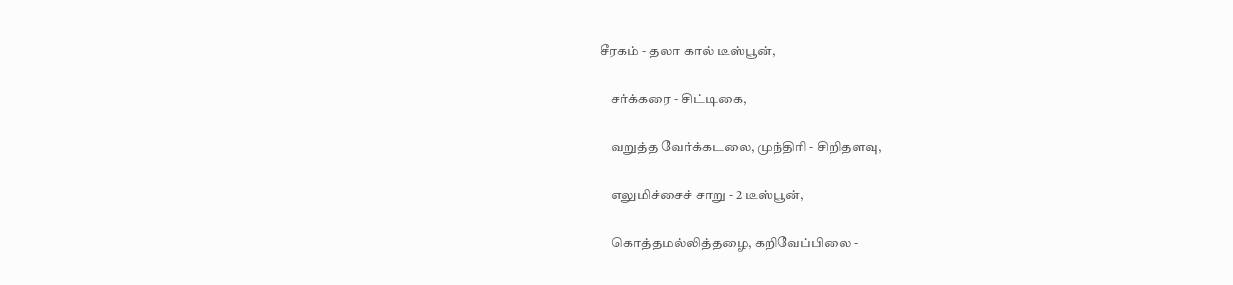சீரகம் - தலா கால் டீஸ்பூன்,

    சர்க்கரை - சிட்டிகை,

    வறுத்த வேர்க்கடலை, முந்திரி - சிறிதளவு,

    எலுமிச்சைச் சாறு - 2 டீஸ்பூன்,

    கொத்தமல்லித்தழை, கறிவேப்பிலை -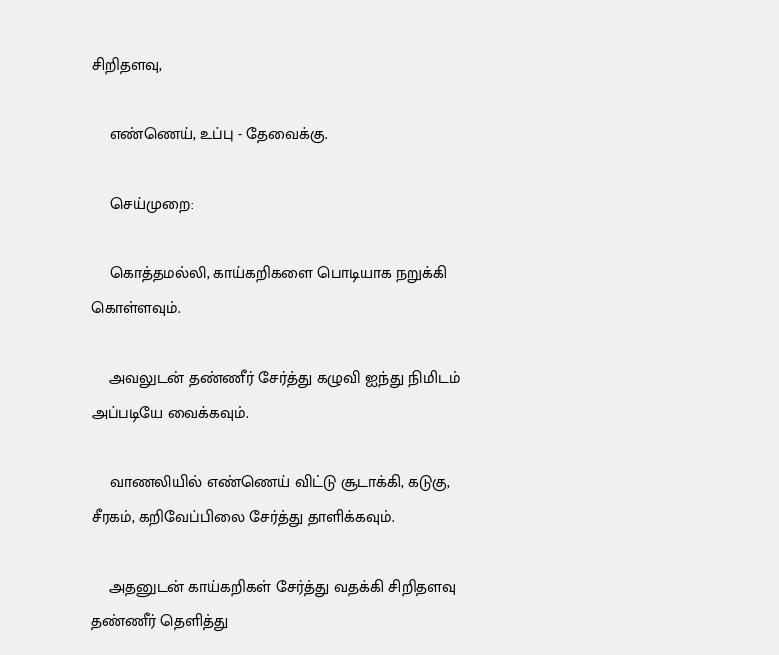சிறிதளவு,

    எண்ணெய், உப்பு - தேவைக்கு.

    செய்முறை:

    கொத்தமல்லி, காய்கறிகளை பொடியாக நறுக்கி கொள்ளவும்.

    அவலுடன் தண்ணீர் சேர்த்து கழுவி ஐந்து நிமிடம் அப்படியே வைக்கவும்.

    வாணலியில் எண்ணெய் விட்டு சூடாக்கி, கடுகு, சீரகம், கறிவேப்பிலை சேர்த்து தாளிக்கவும்.

    அதனுடன் காய்கறிகள் சேர்த்து வதக்கி சிறிதளவு தண்ணீர் தெளித்து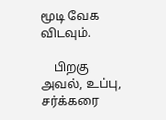மூடி வேக விடவும்.

    பிறகு அவல், உப்பு, சர்க்கரை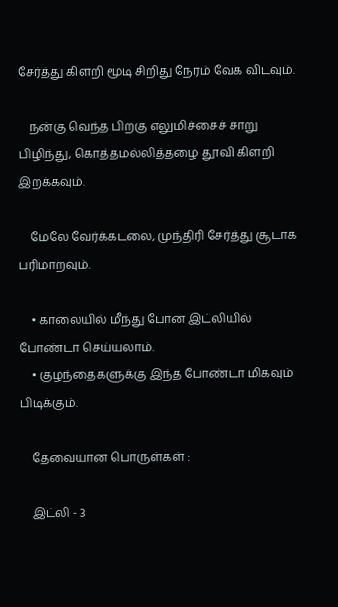சேர்த்து கிளறி மூடி சிறிது நேரம் வேக விடவும்.

    நன்கு வெந்த பிறகு எலுமிச்சைச் சாறு பிழிந்து, கொத்தமல்லித்தழை தூவி கிளறி இறக்கவும்.

    மேலே வேர்க்கடலை, முந்திரி சேர்த்து சூடாக பரிமாறவும்.

    • காலையில் மீந்து போன இட்லியில் போண்டா செய்யலாம்.
    • குழந்தைகளுக்கு இந்த போண்டா மிகவும் பிடிக்கும்.

    தேவையான பொருள்கள் :

    இட்லி - 3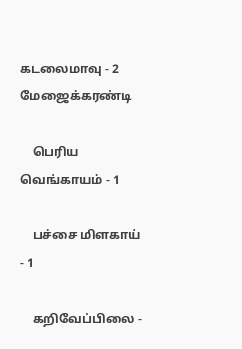கடலைமாவு - 2 மேஜைக்கரண்டி

    பெரிய வெங்காயம் - 1

    பச்சை மிளகாய் - 1

    கறிவேப்பிலை -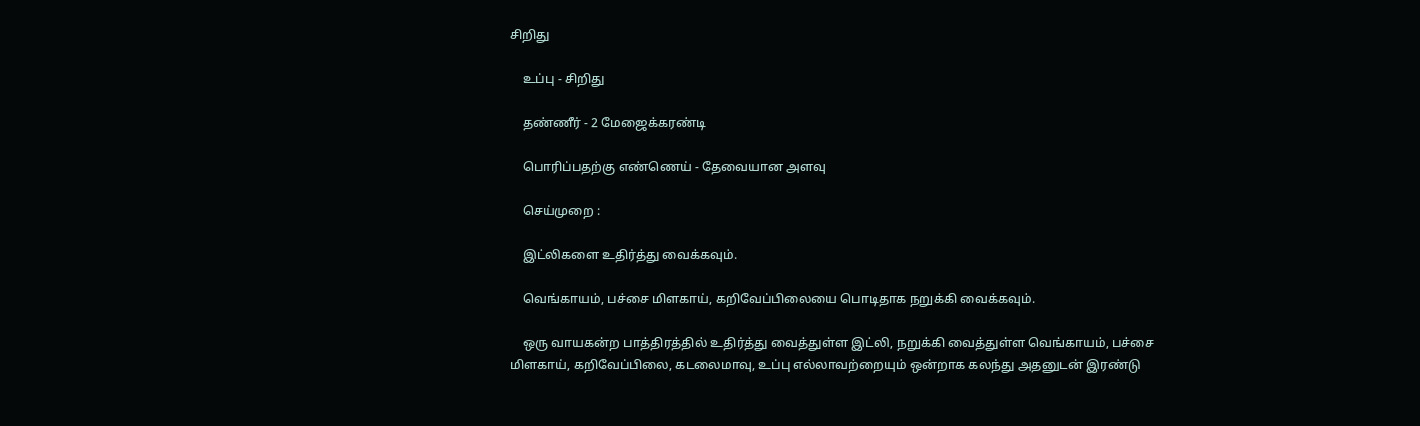சிறிது

    உப்பு - சிறிது

    தண்ணீர் - 2 மேஜைக்கரண்டி

    பொரிப்பதற்கு எண்ணெய் - தேவையான அளவு

    செய்முறை :

    இட்லிகளை உதிர்த்து வைக்கவும்.

    வெங்காயம், பச்சை மிளகாய், கறிவேப்பிலையை பொடிதாக நறுக்கி வைக்கவும்.

    ஒரு வாயகன்ற பாத்திரத்தில் உதிர்த்து வைத்துள்ள இட்லி, நறுக்கி வைத்துள்ள வெங்காயம், பச்சை மிளகாய், கறிவேப்பிலை, கடலைமாவு, உப்பு எல்லாவற்றையும் ஒன்றாக கலந்து அதனுடன் இரண்டு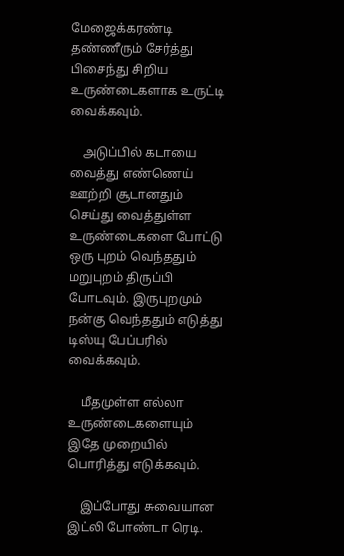மேஜைக்கரண்டி தண்ணீரும் சேர்த்து பிசைந்து சிறிய உருண்டைகளாக உருட்டி வைக்கவும்.

    அடுப்பில் கடாயை வைத்து எண்ணெய் ஊற்றி சூடானதும் செய்து வைத்துள்ள உருண்டைகளை போட்டு ஒரு புறம் வெந்ததும் மறுபுறம் திருப்பி போடவும். இருபுறமும் நன்கு வெந்ததும் எடுத்து டிஸ்யு பேப்பரில் வைக்கவும்.

    மீதமுள்ள எல்லா உருண்டைகளையும் இதே முறையில் பொரித்து எடுக்கவும்.

    இப்போது சுவையான இட்லி போண்டா ரெடி.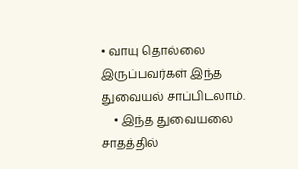• வாயு தொல்லை இருப்பவர்கள் இந்த துவையல் சாப்பிடலாம்.
    • இந்த துவையலை சாதத்தில்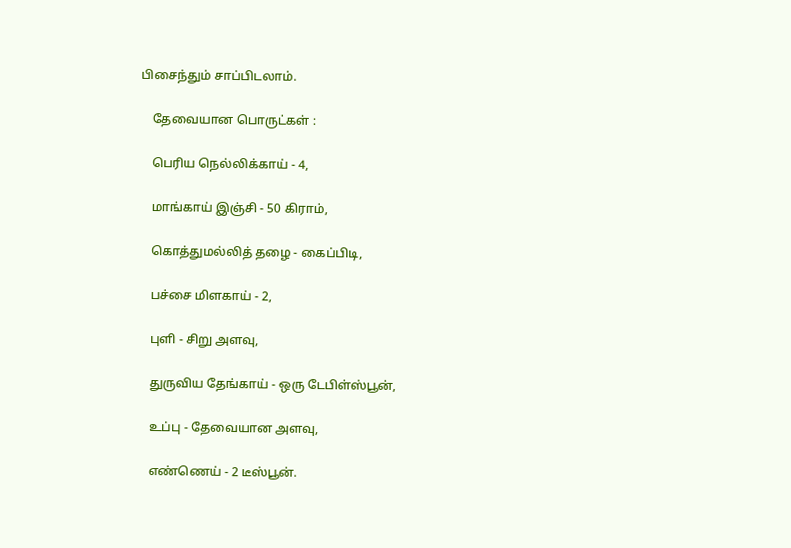பிசைந்தும் சாப்பிடலாம்.

    தேவையான பொருட்கள் :

    பெரிய நெல்லிக்காய் - 4,

    மாங்காய் இஞ்சி - 50 கிராம்,

    கொத்துமல்லித் தழை - கைப்பிடி,

    பச்சை மிளகாய் - 2,

    புளி - சிறு அளவு,

    துருவிய தேங்காய் - ஒரு டேபிள்ஸ்பூன்,

    உப்பு - தேவையான அளவு,

    எண்ணெய் - 2 டீஸ்பூன்.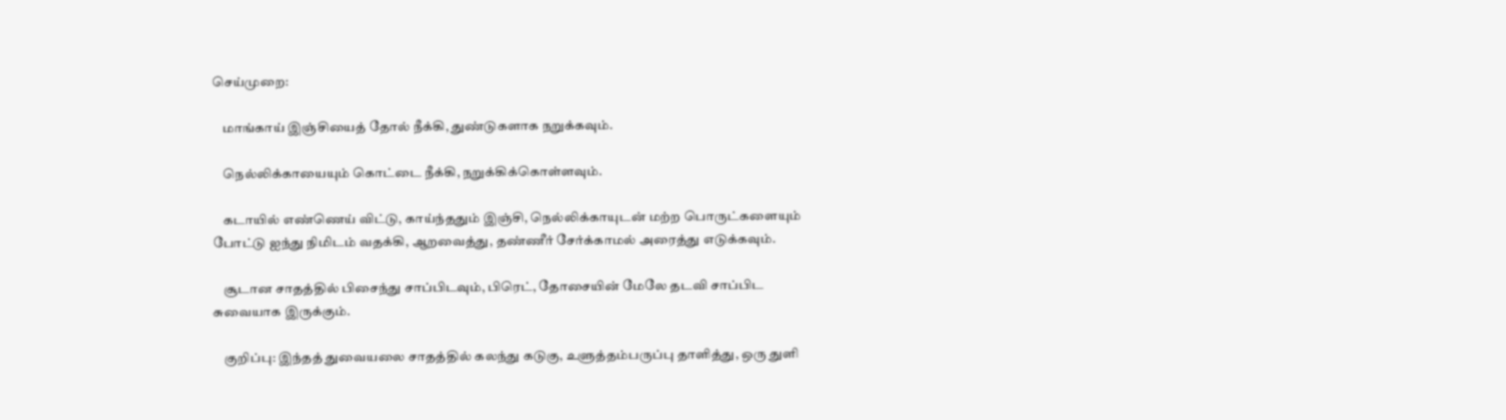செய்முறை:

    மாங்காய் இஞ்சியைத் தோல் நீக்கி, துண்டுகளாக நறுக்கவும்.

    நெல்லிக்காயையும் கொட்டை நீக்கி, நறுக்கிக்கொள்ளவும்.

    கடாயில் எண்ணெய் விட்டு, காய்ந்ததும் இஞ்சி, நெல்லிக்காயுடன் மற்ற பொருட்களையும் போட்டு ஐந்து நிமிடம் வதக்கி, ஆறவைத்து, தண்ணீர் சேர்க்காமல் அரைத்து எடுக்கவும்.

    சூடான சாதத்தில் பிசைந்து சாப்பிடவும், பிரெட், தோசையின் மேலே தடவி சாப்பிட சுவையாக இருக்கும்.

    குறிப்பு: இந்தத் துவையலை சாதத்தில் கலந்து கடுகு, உளுத்தம்பருப்பு தாளித்து, ஒரு துளி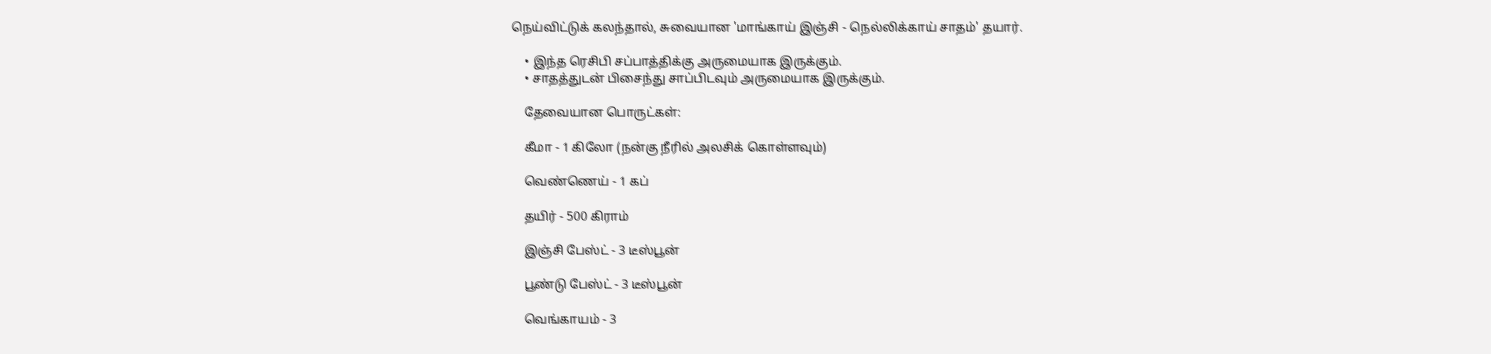நெய்விட்டுக் கலந்தால், சுவையான 'மாங்காய் இஞ்சி - நெல்லிக்காய் சாதம்' தயார்.

    • இந்த ரெசிபி சப்பாத்திக்கு அருமையாக இருக்கும்.
    • சாதத்துடன் பிசைந்து சாப்பிடவும் அருமையாக இருக்கும்.

    தேவையான பொருட்கள்:

    கீமா - 1 கிலோ (நன்கு நீரில் அலசிக் கொள்ளவும்)

    வெண்ணெய் - 1 கப்

    தயிர் - 500 கிராம்

    இஞ்சி பேஸ்ட் - 3 டீஸ்பூன்

    பூண்டு பேஸ்ட் - 3 டீஸ்பூன்

    வெங்காயம் - 3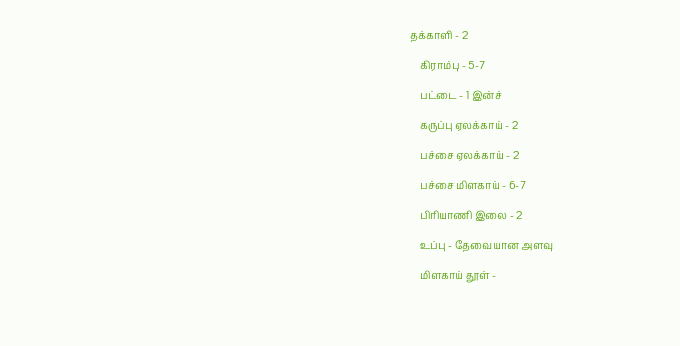தக்காளி - 2

    கிராம்பு - 5-7

    பட்டை - 1 இன்ச்

    கருப்பு ஏலக்காய் - 2

    பச்சை ஏலக்காய் - 2

    பச்சை மிளகாய் - 6-7

    பிரியாணி இலை - 2

    உப்பு - தேவையான அளவு

    மிளகாய் தூள் -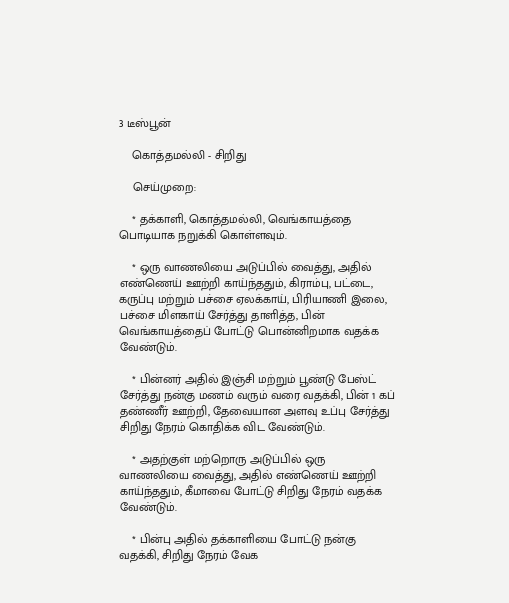3 டீஸ்பூன்

    கொத்தமல்லி - சிறிது

    செய்முறை:

    * தக்காளி, கொத்தமல்லி, வெங்காயத்தை பொடியாக நறுக்கி கொள்ளவும்.

    * ஒரு வாணலியை அடுப்பில் வைத்து, அதில் எண்ணெய் ஊற்றி காய்ந்ததும், கிராம்பு, பட்டை, கருப்பு மற்றும் பச்சை ஏலக்காய், பிரியாணி இலை, பச்சை மிளகாய் சேர்த்து தாளித்த, பின் வெங்காயத்தைப் போட்டு பொன்னிறமாக வதக்க வேண்டும்.

    * பின்னர் அதில் இஞ்சி மற்றும் பூண்டு பேஸ்ட் சேர்த்து நன்கு மணம் வரும் வரை வதக்கி, பின் 1 கப் தண்ணீர் ஊற்றி, தேவையான அளவு உப்பு சேர்த்து சிறிது நேரம் கொதிக்க விட வேண்டும்.

    * அதற்குள் மற்றொரு அடுப்பில் ஒரு வாணலியை வைத்து, அதில் எண்ணெய் ஊற்றி காய்ந்ததும், கீமாவை போட்டு சிறிது நேரம் வதக்க வேண்டும்.

    * பின்பு அதில் தக்காளியை போட்டு நன்கு வதக்கி, சிறிது நேரம் வேக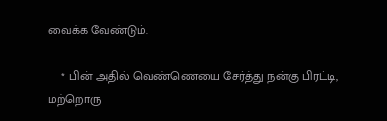வைக்க வேண்டும்.

    * பின் அதில் வெண்ணெயை சேர்த்து நன்கு பிரட்டி, மற்றொரு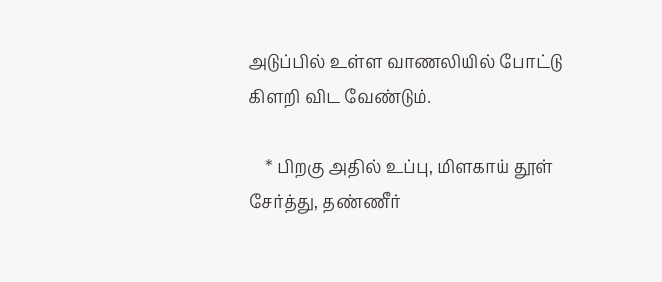அடுப்பில் உள்ள வாணலியில் போட்டு கிளறி விட வேண்டும்.

    * பிறகு அதில் உப்பு, மிளகாய் தூள் சேர்த்து, தண்ணீர்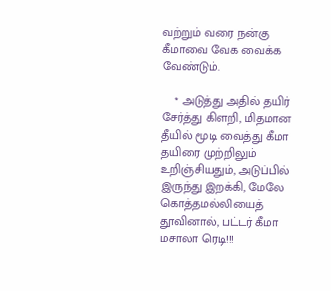வற்றும் வரை நன்கு கீமாவை வேக வைக்க வேண்டும்.

    * அடுத்து அதில் தயிர் சேர்த்து கிளறி, மிதமான தீயில் மூடி வைத்து கீமா தயிரை முற்றிலும் உறிஞ்சியதும், அடுப்பில் இருந்து இறக்கி, மேலே கொத்தமல்லியைத் தூவினால், பட்டர் கீமா மசாலா ரெடி!!!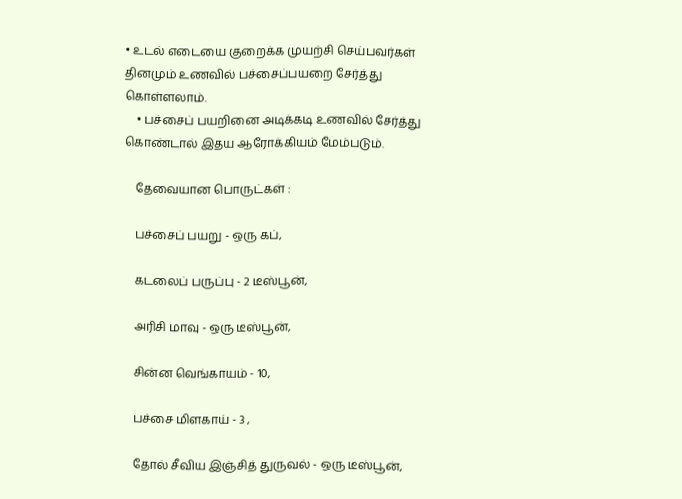• உடல் எடையை குறைக்க முயற்சி செய்பவர்கள் தினமும் உணவில் பச்சைப்பயறை சேர்த்து கொள்ளலாம்.
    • பச்சைப் பயறினை அடிக்கடி உணவில் சேர்த்து கொண்டால் இதய ஆரோக்கியம் மேம்படும்.

    தேவையான பொருட்கள் :

    பச்சைப் பயறு - ஒரு கப்,

    கடலைப் பருப்பு - 2 டீஸ்பூன்,

    அரிசி மாவு - ஒரு டீஸ்பூன்,

    சின்ன வெங்காயம் - 10,

    பச்சை மிளகாய் - 3 ,

    தோல் சீவிய இஞ்சித் துருவல் - ஒரு டீஸ்பூன்,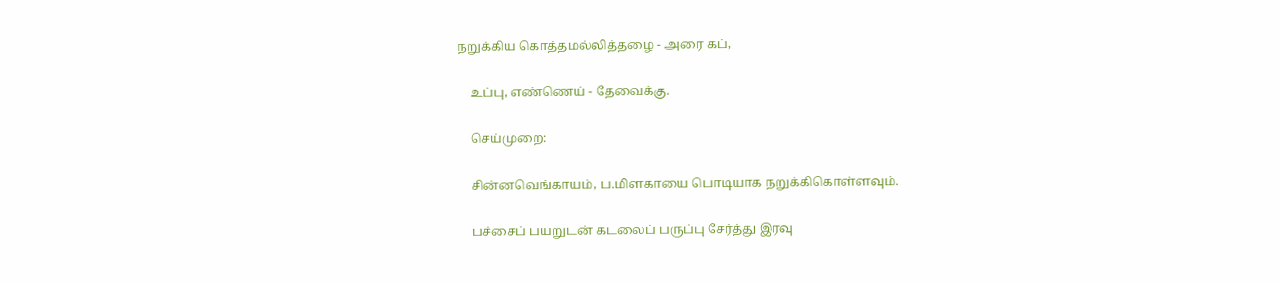நறுக்கிய கொத்தமல்லித்தழை - அரை கப்,

    உப்பு, எண்ணெய் - தேவைக்கு.

    செய்முறை:

    சின்னவெங்காயம், ப.மிளகாயை பொடியாக நறுக்கிகொள்ளவும்.

    பச்சைப் பயறுடன் கடலைப் பருப்பு சேர்த்து இரவு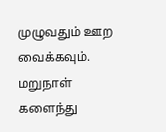முழுவதும் ஊற வைக்கவும். மறுநாள் களைந்து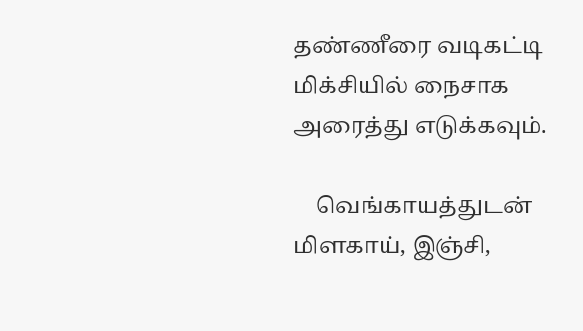தண்ணீரை வடிகட்டி மிக்சியில் நைசாக அரைத்து எடுக்கவும்.

    வெங்காயத்துடன் மிளகாய், இஞ்சி,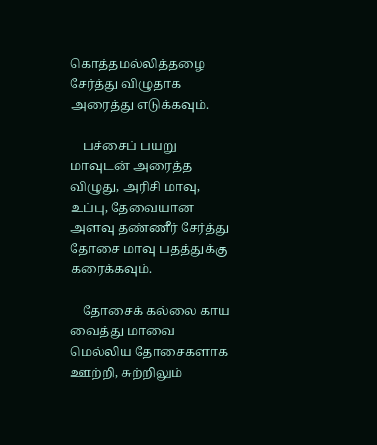கொத்தமல்லித்தழை சேர்த்து விழுதாக அரைத்து எடுக்கவும்.

    பச்சைப் பயறு மாவுடன் அரைத்த விழுது, அரிசி மாவு, உப்பு, தேவையான அளவு தண்ணீர் சேர்த்து தோசை மாவு பதத்துக்கு கரைக்கவும்.

    தோசைக் கல்லை காய வைத்து மாவை மெல்லிய தோசைகளாக ஊற்றி, சுற்றிலும்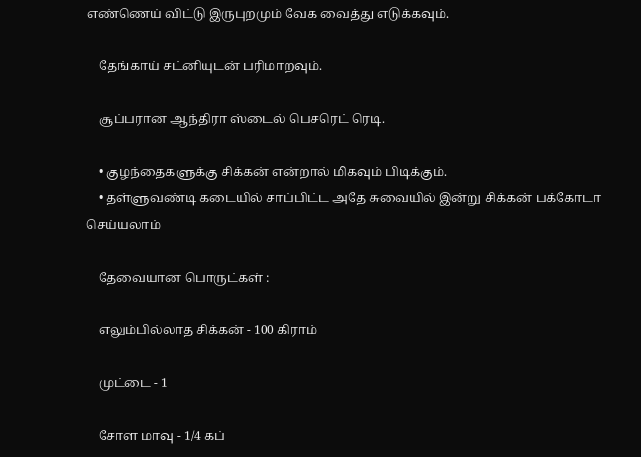எண்ணெய் விட்டு இருபுறமும் வேக வைத்து எடுக்கவும்.

    தேங்காய் சட்னியுடன் பரிமாறவும்.

    சூப்பரான ஆந்திரா ஸ்டைல் பெசரெட் ரெடி.

    • குழந்தைகளுக்கு சிக்கன் என்றால் மிகவும் பிடிக்கும்.
    • தள்ளுவண்டி கடையில் சாப்பிட்ட அதே சுவையில் இன்று சிக்கன் பக்கோடா செய்யலாம்

    தேவையான பொருட்கள் :

    எலும்பில்லாத சிக்கன் - 100 கிராம்

    முட்டை - 1

    சோள மாவு - 1/4 கப்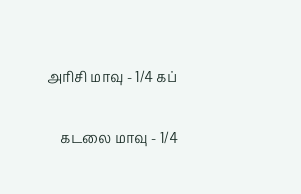அரிசி மாவு - 1/4 கப்

    கடலை மாவு - 1/4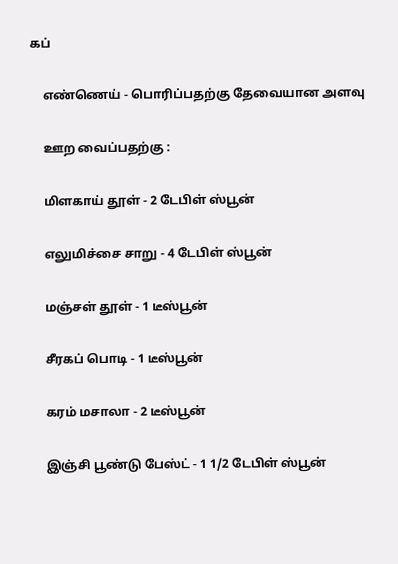கப்

    எண்ணெய் - பொரிப்பதற்கு தேவையான அளவு

    ஊற வைப்பதற்கு :

    மிளகாய் தூள் - 2 டேபிள் ஸ்பூன்

    எலுமிச்சை சாறு - 4 டேபிள் ஸ்பூன்

    மஞ்சள் தூள் - 1 டீஸ்பூன்

    சீரகப் பொடி - 1 டீஸ்பூன்

    கரம் மசாலா - 2 டீஸ்பூன்

    இஞ்சி பூண்டு பேஸ்ட் - 1 1/2 டேபிள் ஸ்பூன்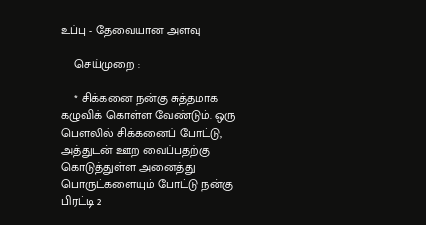உப்பு - தேவையான அளவு

    செய்முறை :

    * சிக்கனை நன்கு சுத்தமாக கழுவிக் கொள்ள வேண்டும். ஒரு பௌலில் சிக்கனைப் போட்டு, அத்துடன் ஊற வைப்பதற்கு கொடுத்துள்ள அனைத்து பொருட்களையும் போட்டு நன்கு பிரட்டி 2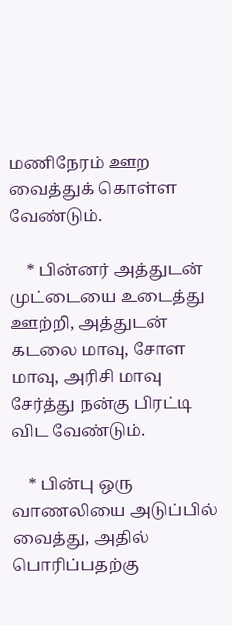மணிநேரம் ஊற வைத்துக் கொள்ள வேண்டும்.

    * பின்னர் அத்துடன் முட்டையை உடைத்து ஊற்றி, அத்துடன் கடலை மாவு, சோள மாவு, அரிசி மாவு சேர்த்து நன்கு பிரட்டி விட வேண்டும்.

    * பின்பு ஒரு வாணலியை அடுப்பில் வைத்து, அதில் பொரிப்பதற்கு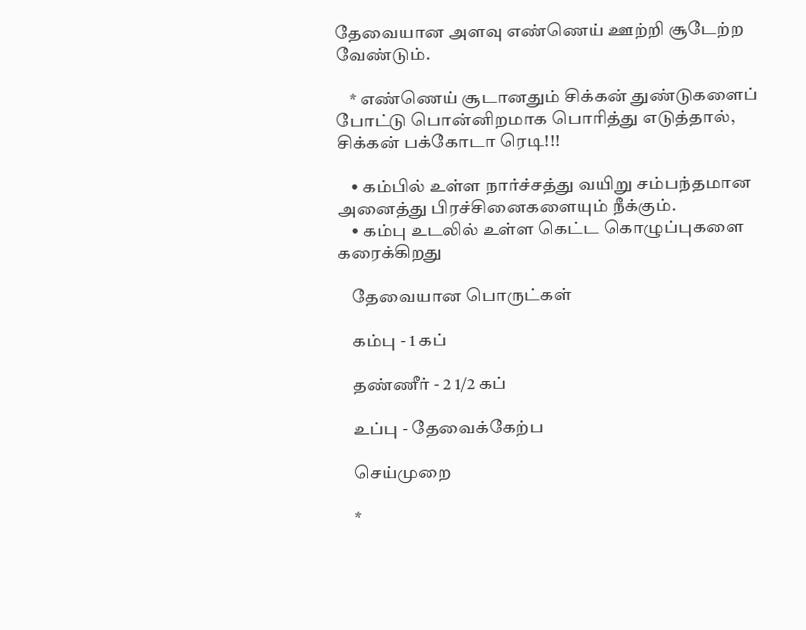தேவையான அளவு எண்ணெய் ஊற்றி சூடேற்ற வேண்டும்.

    * எண்ணெய் சூடானதும் சிக்கன் துண்டுகளைப் போட்டு பொன்னிறமாக பொரித்து எடுத்தால், சிக்கன் பக்கோடா ரெடி!!!

    • கம்பில் உள்ள நார்ச்சத்து வயிறு சம்பந்தமான அனைத்து பிரச்சினைகளையும் நீக்கும்.
    • கம்பு உடலில் உள்ள கெட்ட கொழுப்புகளை கரைக்கிறது

    தேவையான பொருட்கள்

    கம்பு - 1 கப்

    தண்ணீர் - 2 1/2 கப்

    உப்பு - தேவைக்கேற்ப

    செய்முறை

    *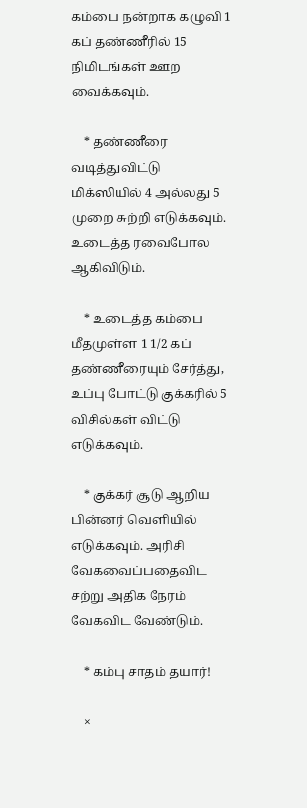கம்பை நன்றாக கழுவி 1 கப் தண்ணீரில் 15 நிமிடங்கள் ஊற வைக்கவும்.

    * தண்ணீரை வடித்துவிட்டு மிக்ஸியில் 4 அல்லது 5 முறை சுற்றி எடுக்கவும். உடைத்த ரவைபோல ஆகிவிடும்.

    * உடைத்த கம்பை மீதமுள்ள 1 1/2 கப் தண்ணீரையும் சேர்த்து, உப்பு போட்டு குக்கரில் 5 விசில்கள் விட்டு எடுக்கவும்.

    * குக்கர் சூடு ஆறிய பின்னர் வெளியில் எடுக்கவும். அரிசி வேகவைப்பதைவிட சற்று அதிக நேரம் வேகவிட வேண்டும்.

    * கம்பு சாதம் தயார்!

    ×